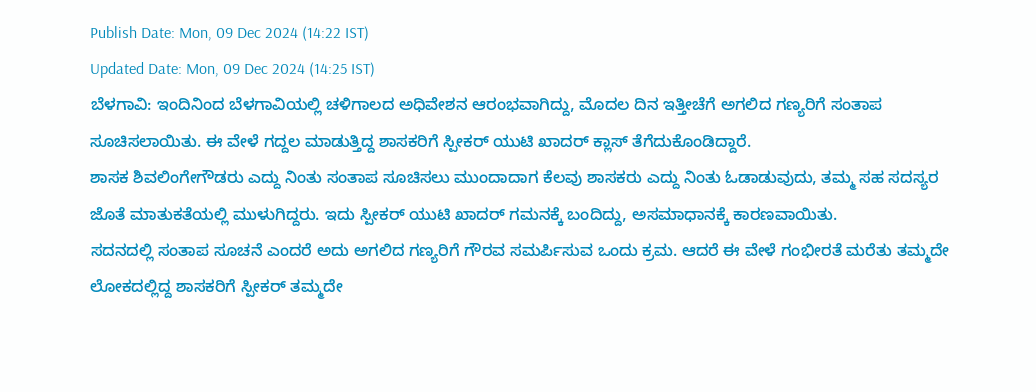Publish Date: Mon, 09 Dec 2024 (14:22 IST)
Updated Date: Mon, 09 Dec 2024 (14:25 IST)
ಬೆಳಗಾವಿ: ಇಂದಿನಿಂದ ಬೆಳಗಾವಿಯಲ್ಲಿ ಚಳಿಗಾಲದ ಅಧಿವೇಶನ ಆರಂಭವಾಗಿದ್ದು, ಮೊದಲ ದಿನ ಇತ್ತೀಚೆಗೆ ಅಗಲಿದ ಗಣ್ಯರಿಗೆ ಸಂತಾಪ ಸೂಚಿಸಲಾಯಿತು. ಈ ವೇಳೆ ಗದ್ದಲ ಮಾಡುತ್ತಿದ್ದ ಶಾಸಕರಿಗೆ ಸ್ಪೀಕರ್ ಯುಟಿ ಖಾದರ್ ಕ್ಲಾಸ್ ತೆಗೆದುಕೊಂಡಿದ್ದಾರೆ.
ಶಾಸಕ ಶಿವಲಿಂಗೇಗೌಡರು ಎದ್ದು ನಿಂತು ಸಂತಾಪ ಸೂಚಿಸಲು ಮುಂದಾದಾಗ ಕೆಲವು ಶಾಸಕರು ಎದ್ದು ನಿಂತು ಓಡಾಡುವುದು, ತಮ್ಮ ಸಹ ಸದಸ್ಯರ ಜೊತೆ ಮಾತುಕತೆಯಲ್ಲಿ ಮುಳುಗಿದ್ದರು. ಇದು ಸ್ಪೀಕರ್ ಯುಟಿ ಖಾದರ್ ಗಮನಕ್ಕೆ ಬಂದಿದ್ದು, ಅಸಮಾಧಾನಕ್ಕೆ ಕಾರಣವಾಯಿತು.
ಸದನದಲ್ಲಿ ಸಂತಾಪ ಸೂಚನೆ ಎಂದರೆ ಅದು ಅಗಲಿದ ಗಣ್ಯರಿಗೆ ಗೌರವ ಸಮರ್ಪಿಸುವ ಒಂದು ಕ್ರಮ. ಆದರೆ ಈ ವೇಳೆ ಗಂಭೀರತೆ ಮರೆತು ತಮ್ಮದೇ ಲೋಕದಲ್ಲಿದ್ದ ಶಾಸಕರಿಗೆ ಸ್ಪೀಕರ್ ತಮ್ಮದೇ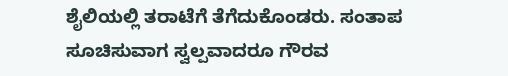ಶೈಲಿಯಲ್ಲಿ ತರಾಟೆಗೆ ತೆಗೆದುಕೊಂಡರು. ಸಂತಾಪ ಸೂಚಿಸುವಾಗ ಸ್ವಲ್ಪವಾದರೂ ಗೌರವ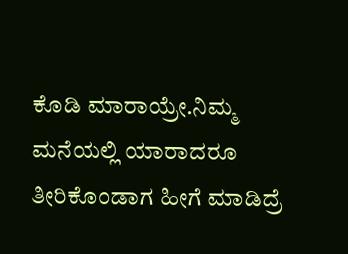ಕೊಡಿ ಮಾರಾಯ್ರೇ.ನಿಮ್ಮ ಮನೆಯಲ್ಲಿ ಯಾರಾದರೂ ತೀರಿಕೊಂಡಾಗ ಹೀಗೆ ಮಾಡಿದ್ರೆ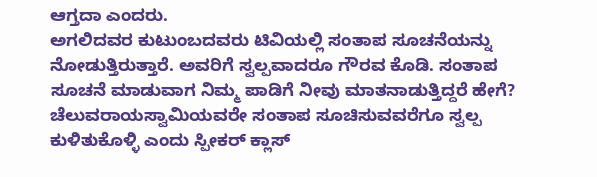ಆಗ್ತದಾ ಎಂದರು.
ಅಗಲಿದವರ ಕುಟುಂಬದವರು ಟಿವಿಯಲ್ಲಿ ಸಂತಾಪ ಸೂಚನೆಯನ್ನು ನೋಡುತ್ತಿರುತ್ತಾರೆ. ಅವರಿಗೆ ಸ್ವಲ್ಪವಾದರೂ ಗೌರವ ಕೊಡಿ. ಸಂತಾಪ ಸೂಚನೆ ಮಾಡುವಾಗ ನಿಮ್ಮ ಪಾಡಿಗೆ ನೀವು ಮಾತನಾಡುತ್ತಿದ್ದರೆ ಹೇಗೆ? ಚೆಲುವರಾಯಸ್ವಾಮಿಯವರೇ ಸಂತಾಪ ಸೂಚಿಸುವವರೆಗೂ ಸ್ವಲ್ಪ ಕುಳಿತುಕೊಳ್ಳಿ ಎಂದು ಸ್ಪೀಕರ್ ಕ್ಲಾಸ್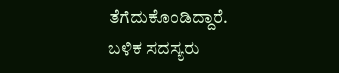ತೆಗೆದುಕೊಂಡಿದ್ದಾರೆ. ಬಳಿಕ ಸದಸ್ಯರು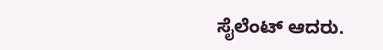ಸೈಲೆಂಟ್ ಆದರು.